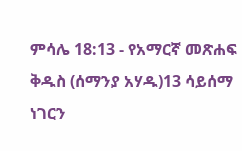ምሳሌ 18:13 - የአማርኛ መጽሐፍ ቅዱስ (ሰማንያ አሃዱ)13 ሳይሰማ ነገርን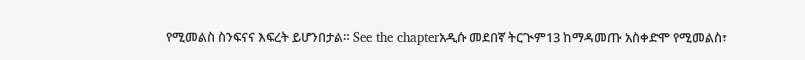የሚመልስ ስንፍናና እፍረት ይሆንበታል። See the chapterአዲሱ መደበኛ ትርጒም13 ከማዳመጡ አስቀድሞ የሚመልስ፣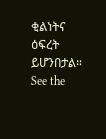ቂልነትና ዕፍረት ይሆንበታል። See the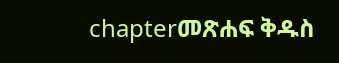chapterመጽሐፍ ቅዱስ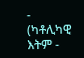- (ካቶሊካዊ እትም -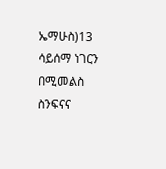ኤማሁስ)13 ሳይሰማ ነገርን በሚመልስ ስንፍናና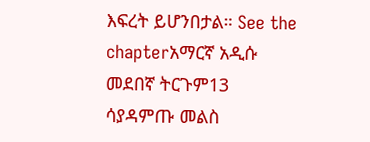እፍረት ይሆንበታል። See the chapterአማርኛ አዲሱ መደበኛ ትርጉም13 ሳያዳምጡ መልስ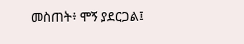መስጠት፥ ሞኝ ያደርጋል፤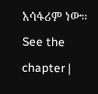አሳፋሪም ነው። See the chapter |